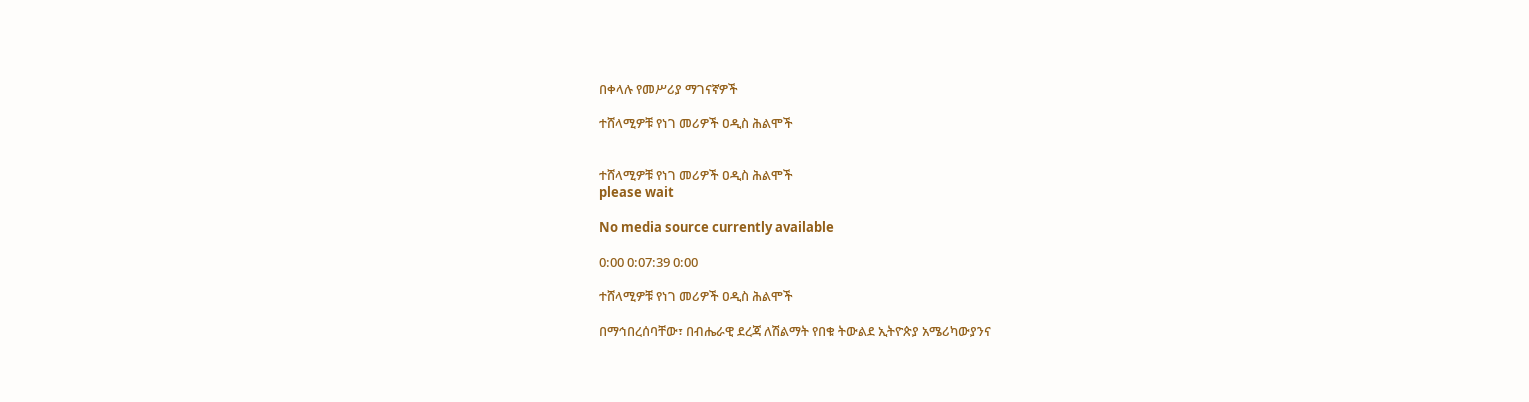በቀላሉ የመሥሪያ ማገናኛዎች

ተሸላሚዎቹ የነገ መሪዎች ዐዲስ ሕልሞች


ተሸላሚዎቹ የነገ መሪዎች ዐዲስ ሕልሞች
please wait

No media source currently available

0:00 0:07:39 0:00

ተሸላሚዎቹ የነገ መሪዎች ዐዲስ ሕልሞች

በማኅበረሰባቸው፣ በብሔራዊ ደረጃ ለሽልማት የበቁ ትውልደ ኢትዮጵያ አሜሪካውያንና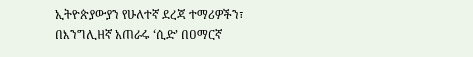ኢትዮጵያውያን የሁለተኛ ደረጃ ተማሪዎችን፣ በእንግሊዘኛ አጠራሩ ‘ሲድ’ በዐማርኛ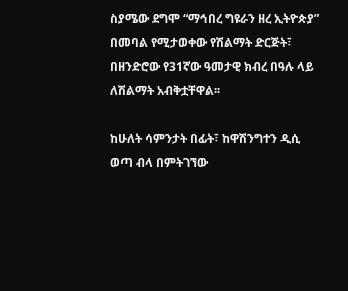ስያሜው ደግሞ “ማኅበረ ግዩራን ዘረ ኢትዮጵያ” በመባል የሚታወቀው የሽልማት ድርጅት፣ በዘንድሮው የ31ኛው ዓመታዊ ክብረ በዓሉ ላይ ለሽልማት አብቅቷቸዋል፡፡

ከሁለት ሳምንታት በፊት፣ ከዋሽንግተን ዲሲ ወጣ ብላ በምትገኘው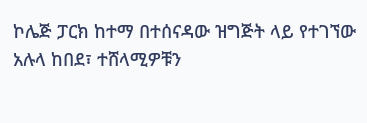ኮሌጅ ፓርክ ከተማ በተሰናዳው ዝግጅት ላይ የተገኘው አሉላ ከበደ፣ ተሸላሚዎቹን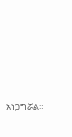አነጋግሯል።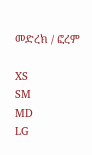መድረክ / ፎረም

XS
SM
MD
LG